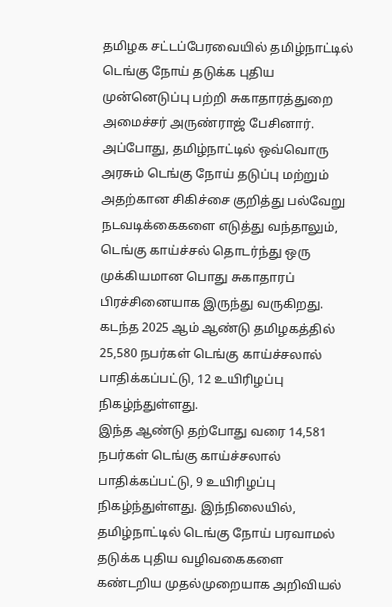தமிழக சட்டப்பேரவையில் தமிழ்நாட்டில் டெங்கு நோய் தடுக்க புதிய முன்னெடுப்பு பற்றி சுகாதாரத்துறை அமைச்சர் அருண்ராஜ் பேசினார். அப்போது, தமிழ்நாட்டில் ஒவ்வொரு அரசும் டெங்கு நோய் தடுப்பு மற்றும் அதற்கான சிகிச்சை குறித்து பல்வேறு நடவடிக்கைகளை எடுத்து வந்தாலும், டெங்கு காய்ச்சல் தொடர்ந்து ஒரு முக்கியமான பொது சுகாதாரப் பிரச்சினையாக இருந்து வருகிறது. கடந்த 2025 ஆம் ஆண்டு தமிழகத்தில் 25,580 நபர்கள் டெங்கு காய்ச்சலால் பாதிக்கப்பட்டு, 12 உயிரிழப்பு நிகழ்ந்துள்ளது.
இந்த ஆண்டு தற்போது வரை 14,581 நபர்கள் டெங்கு காய்ச்சலால் பாதிக்கப்பட்டு, 9 உயிரிழப்பு நிகழ்ந்துள்ளது. இந்நிலையில், தமிழ்நாட்டில் டெங்கு நோய் பரவாமல் தடுக்க புதிய வழிவகைகளை கண்டறிய முதல்முறையாக அறிவியல்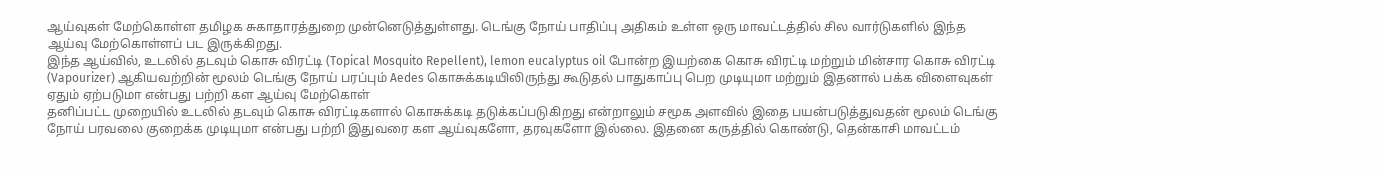ஆய்வுகள் மேற்கொள்ள தமிழக சுகாதாரத்துறை முன்னெடுத்துள்ளது. டெங்கு நோய் பாதிப்பு அதிகம் உள்ள ஒரு மாவட்டத்தில் சில வார்டுகளில் இந்த ஆய்வு மேற்கொள்ளப் பட இருக்கிறது.
இந்த ஆய்வில், உடலில் தடவும் கொசு விரட்டி (Topical Mosquito Repellent), lemon eucalyptus oil போன்ற இயற்கை கொசு விரட்டி மற்றும் மின்சார கொசு விரட்டி (Vapourizer) ஆகியவற்றின் மூலம் டெங்கு நோய் பரப்பும் Aedes கொசுக்கடியிலிருந்து கூடுதல் பாதுகாப்பு பெற முடியுமா மற்றும் இதனால் பக்க விளைவுகள் ஏதும் ஏற்படுமா என்பது பற்றி கள ஆய்வு மேற்கொள்
தனிப்பட்ட முறையில் உடலில் தடவும் கொசு விரட்டிகளால் கொசுக்கடி தடுக்கப்படுகிறது என்றாலும் சமூக அளவில் இதை பயன்படுத்துவதன் மூலம் டெங்கு நோய் பரவலை குறைக்க முடியுமா என்பது பற்றி இதுவரை கள ஆய்வுகளோ, தரவுகளோ இல்லை. இதனை கருத்தில் கொண்டு, தென்காசி மாவட்டம்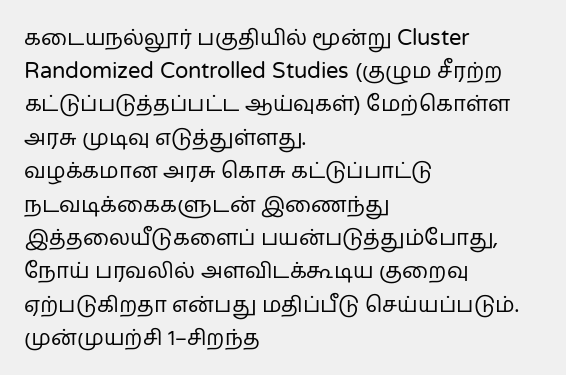கடையநல்லூர் பகுதியில் மூன்று Cluster Randomized Controlled Studies (குழும சீரற்ற கட்டுப்படுத்தப்பட்ட ஆய்வுகள்) மேற்கொள்ள அரசு முடிவு எடுத்துள்ளது.
வழக்கமான அரசு கொசு கட்டுப்பாட்டு நடவடிக்கைகளுடன் இணைந்து இத்தலையீடுகளைப் பயன்படுத்தும்போது, நோய் பரவலில் அளவிடக்கூடிய குறைவு ஏற்படுகிறதா என்பது மதிப்பீடு செய்யப்படும்.
முன்முயற்சி 1–சிறந்த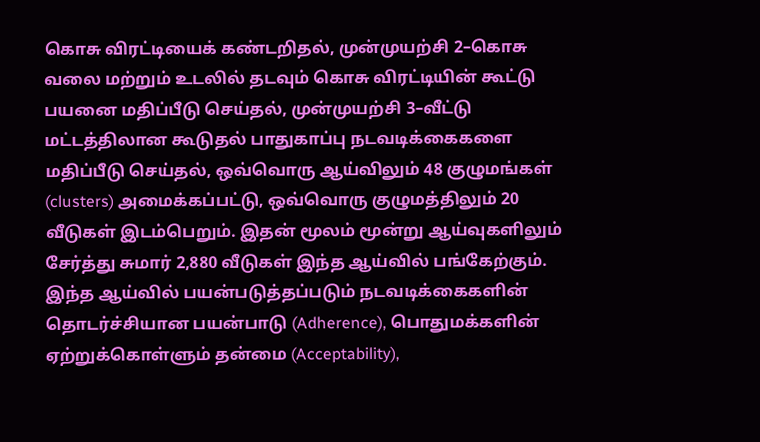கொசு விரட்டியைக் கண்டறிதல், முன்முயற்சி 2–கொசு வலை மற்றும் உடலில் தடவும் கொசு விரட்டியின் கூட்டு பயனை மதிப்பீடு செய்தல், முன்முயற்சி 3–வீட்டு மட்டத்திலான கூடுதல் பாதுகாப்பு நடவடிக்கைகளை மதிப்பீடு செய்தல், ஒவ்வொரு ஆய்விலும் 48 குழுமங்கள் (clusters) அமைக்கப்பட்டு, ஒவ்வொரு குழுமத்திலும் 20 வீடுகள் இடம்பெறும். இதன் மூலம் மூன்று ஆய்வுகளிலும் சேர்த்து சுமார் 2,880 வீடுகள் இந்த ஆய்வில் பங்கேற்கும்.
இந்த ஆய்வில் பயன்படுத்தப்படும் நடவடிக்கைகளின் தொடர்ச்சியான பயன்பாடு (Adherence), பொதுமக்களின் ஏற்றுக்கொள்ளும் தன்மை (Acceptability),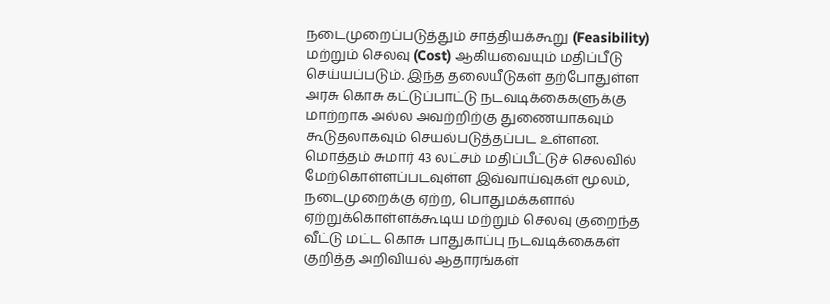நடைமுறைப்படுத்தும் சாத்தியக்கூறு (Feasibility) மற்றும் செலவு (Cost) ஆகியவையும் மதிப்பீடு செய்யப்படும். இந்த தலையீடுகள் தற்போதுள்ள அரசு கொசு கட்டுப்பாட்டு நடவடிக்கைகளுக்கு மாற்றாக அல்ல அவற்றிற்கு துணையாகவும் கூடுதலாகவும் செயல்படுத்தப்பட உள்ளன.
மொத்தம் சுமார் 43 லட்சம் மதிப்பீட்டுச் செலவில் மேற்கொள்ளப்படவுள்ள இவ்வாய்வுகள் மூலம், நடைமுறைக்கு ஏற்ற, பொதுமக்களால் ஏற்றுக்கொள்ளக்கூடிய மற்றும் செலவு குறைந்த வீட்டு மட்ட கொசு பாதுகாப்பு நடவடிக்கைகள் குறித்த அறிவியல் ஆதாரங்கள்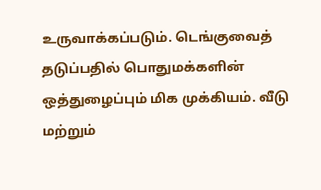உருவாக்கப்படும். டெங்குவைத் தடுப்பதில் பொதுமக்களின் ஒத்துழைப்பும் மிக முக்கியம். வீடு மற்றும்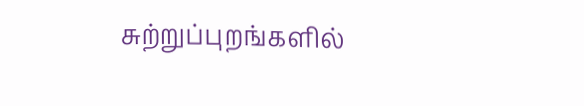சுற்றுப்புறங்களில்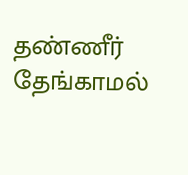தண்ணீர் தேங்காமல்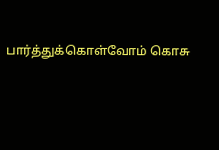பார்த்துக்கொள்வோம் கொசு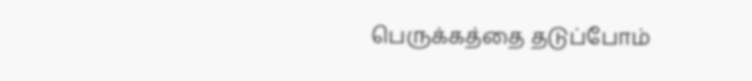பெருக்கத்தை தடுப்போம்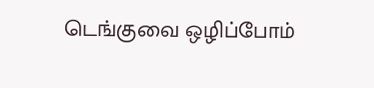டெங்குவை ஒழிப்போம்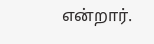என்றார்.